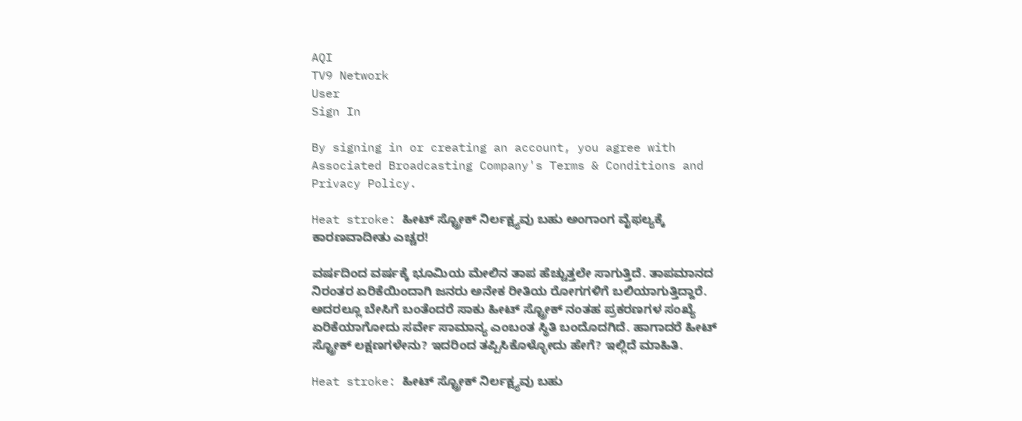AQI
TV9 Network
User
Sign In

By signing in or creating an account, you agree with Associated Broadcasting Company's Terms & Conditions and Privacy Policy.

Heat stroke: ಹೀಟ್ ಸ್ಟ್ರೋಕ್ ನಿರ್ಲಕ್ಷ್ಯವು ಬಹು ಅಂಗಾಂಗ ವೈಫಲ್ಯಕ್ಕೆ ಕಾರಣವಾದೀತು ಎಚ್ಚರ!

ವರ್ಷದಿಂದ ವರ್ಷಕ್ಕೆ ಭೂಮಿಯ ಮೇಲಿನ ತಾಪ ಹೆಚ್ಚುತ್ತಲೇ ಸಾಗುತ್ತಿದೆ. ತಾಪಮಾನದ ನಿರಂತರ ಏರಿಕೆಯಿಂದಾಗಿ ಜನರು ಅನೇಕ ರೀತಿಯ ರೋಗಗಳಿಗೆ ಬಲಿಯಾಗುತ್ತಿದ್ದಾರೆ. ಅದರಲ್ಲೂ ಬೇಸಿಗೆ ಬಂತೆಂದರೆ ಸಾಕು ಹೀಟ್ ಸ್ಟ್ರೋಕ್ ನಂತಹ ಪ್ರಕರಣಗಳ ಸಂಖ್ಯೆ ಏರಿಕೆಯಾಗೋದು ಸರ್ವೇ ಸಾಮಾನ್ಯ ಎಂಬಂತ ಸ್ಥಿತಿ ಬಂದೊದಗಿದೆ. ಹಾಗಾದರೆ ಹೀಟ್ ಸ್ಟ್ರೋಕ್ ಲಕ್ಷಣಗಳೇನು? ಇದರಿಂದ ತಪ್ಪಿಸಿಕೊಳ್ಳೋದು ಹೇಗೆ? ಇಲ್ಲಿದೆ ಮಾಹಿತಿ.

Heat stroke: ಹೀಟ್ ಸ್ಟ್ರೋಕ್ ನಿರ್ಲಕ್ಷ್ಯವು ಬಹು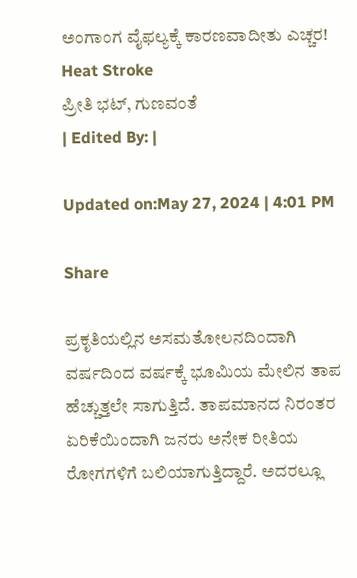ಅಂಗಾಂಗ ವೈಫಲ್ಯಕ್ಕೆ ಕಾರಣವಾದೀತು ಎಚ್ಚರ!
Heat Stroke
ಪ್ರೀತಿ ಭಟ್, ಗುಣವಂತೆ
| Edited By: |

Updated on:May 27, 2024 | 4:01 PM

Share

ಪ್ರಕೃತಿಯಲ್ಲಿನ ಅಸಮತೋಲನದಿಂದಾಗಿ ವರ್ಷದಿಂದ ವರ್ಷಕ್ಕೆ ಭೂಮಿಯ ಮೇಲಿನ ತಾಪ ಹೆಚ್ಚುತ್ತಲೇ ಸಾಗುತ್ತಿದೆ. ತಾಪಮಾನದ ನಿರಂತರ ಏರಿಕೆಯಿಂದಾಗಿ ಜನರು ಅನೇಕ ರೀತಿಯ ರೋಗಗಳಿಗೆ ಬಲಿಯಾಗುತ್ತಿದ್ದಾರೆ. ಅದರಲ್ಲೂ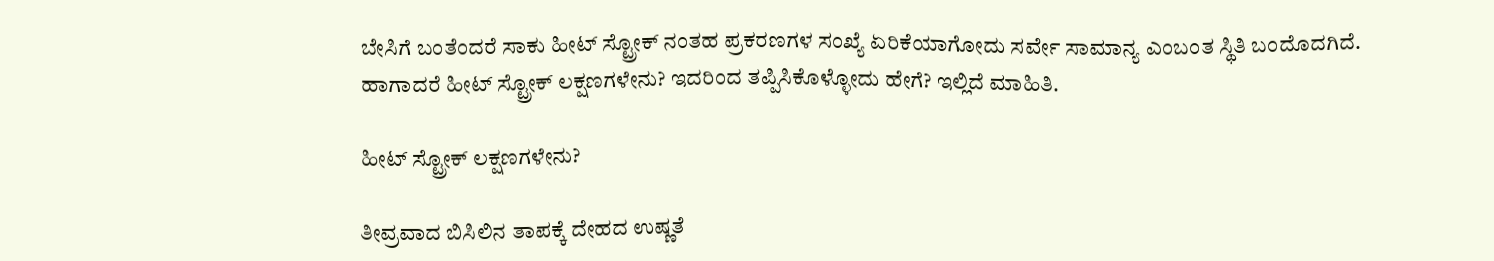ಬೇಸಿಗೆ ಬಂತೆಂದರೆ ಸಾಕು ಹೀಟ್ ಸ್ಟ್ರೋಕ್ ನಂತಹ ಪ್ರಕರಣಗಳ ಸಂಖ್ಯೆ ಏರಿಕೆಯಾಗೋದು ಸರ್ವೇ ಸಾಮಾನ್ಯ ಎಂಬಂತ ಸ್ಥಿತಿ ಬಂದೊದಗಿದೆ. ಹಾಗಾದರೆ ಹೀಟ್ ಸ್ಟ್ರೋಕ್ ಲಕ್ಷಣಗಳೇನು? ಇದರಿಂದ ತಪ್ಪಿಸಿಕೊಳ್ಳೋದು ಹೇಗೆ? ಇಲ್ಲಿದೆ ಮಾಹಿತಿ.

ಹೀಟ್ ಸ್ಟ್ರೋಕ್ ಲಕ್ಷಣಗಳೇನು?

ತೀವ್ರವಾದ ಬಿಸಿಲಿನ ತಾಪಕ್ಕೆ ದೇಹದ ಉಷ್ಣತೆ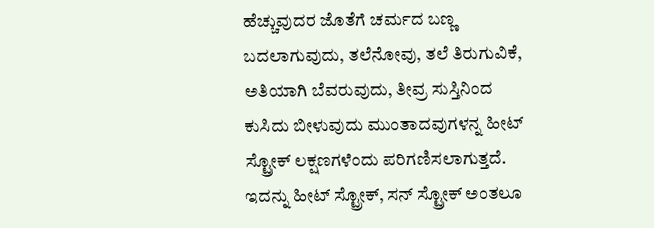ಹೆಚ್ಚುವುದರ ಜೊತೆಗೆ ಚರ್ಮದ ಬಣ್ಣ ಬದಲಾಗುವುದು, ತಲೆನೋವು, ತಲೆ ತಿರುಗುವಿಕೆ, ಅತಿಯಾಗಿ ಬೆವರುವುದು, ತೀವ್ರ ಸುಸ್ತಿನಿಂದ ಕುಸಿದು ಬೀಳುವುದು ಮುಂತಾದವುಗಳನ್ನ ಹೀಟ್ ಸ್ಟ್ರೋಕ್ ಲಕ್ಷಣಗಳೆಂದು ಪರಿಗಣಿಸಲಾಗುತ್ತದೆ. ಇದನ್ನು ಹೀಟ್ ಸ್ಟ್ರೋಕ್, ಸನ್ ಸ್ಟ್ರೋಕ್ ಅಂತಲೂ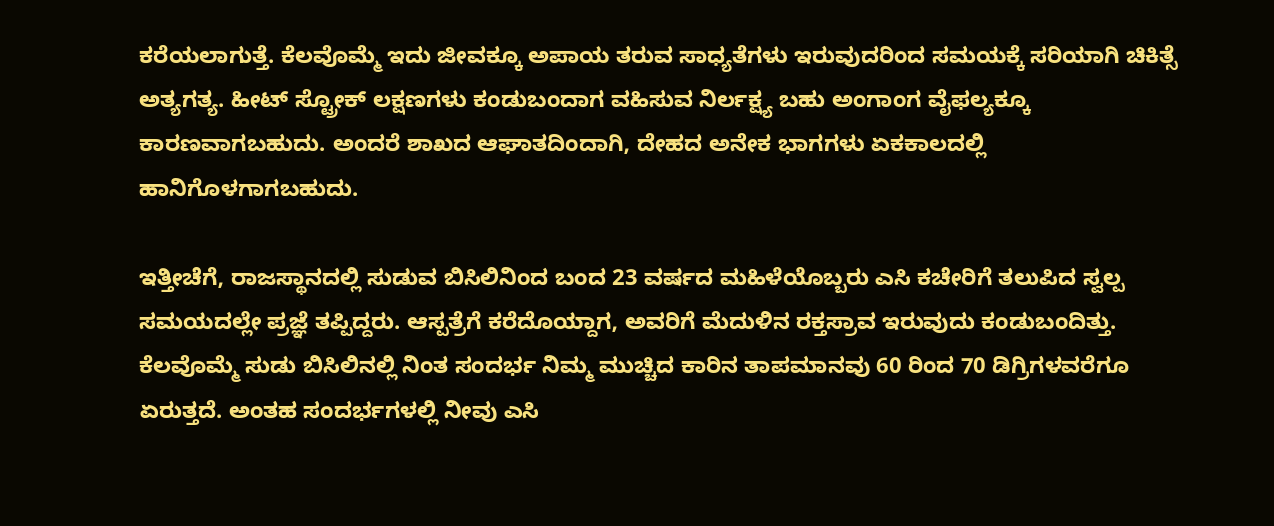ಕರೆಯಲಾಗುತ್ತೆ. ಕೆಲವೊಮ್ಮೆ ಇದು ಜೀವಕ್ಕೂ ಅಪಾಯ ತರುವ ಸಾಧ್ಯತೆಗಳು ಇರುವುದರಿಂದ ಸಮಯಕ್ಕೆ ಸರಿಯಾಗಿ ಚಿಕಿತ್ಸೆ ಅತ್ಯಗತ್ಯ. ಹೀಟ್ ಸ್ಟ್ರೋಕ್ ಲಕ್ಷಣಗಳು ಕಂಡುಬಂದಾಗ ವಹಿಸುವ ನಿರ್ಲಕ್ಷ್ಯ ಬಹು ಅಂಗಾಂಗ ವೈಫಲ್ಯಕ್ಕೂ ಕಾರಣವಾಗಬಹುದು. ಅಂದರೆ ಶಾಖದ ಆಘಾತದಿಂದಾಗಿ, ದೇಹದ ಅನೇಕ ಭಾಗಗಳು ಏಕಕಾಲದಲ್ಲಿ ಹಾನಿಗೊಳಗಾಗಬಹುದು.

ಇತ್ತೀಚೆಗೆ, ರಾಜಸ್ಥಾನದಲ್ಲಿ ಸುಡುವ ಬಿಸಿಲಿನಿಂದ ಬಂದ 23 ವರ್ಷದ ಮಹಿಳೆಯೊಬ್ಬರು ಎಸಿ ಕಚೇರಿಗೆ ತಲುಪಿದ ಸ್ವಲ್ಪ ಸಮಯದಲ್ಲೇ ಪ್ರಜ್ಞೆ ತಪ್ಪಿದ್ದರು. ಆಸ್ಪತ್ರೆಗೆ ಕರೆದೊಯ್ದಾಗ, ಅವರಿಗೆ ಮೆದುಳಿನ ರಕ್ತಸ್ರಾವ ಇರುವುದು ಕಂಡುಬಂದಿತ್ತು. ಕೆಲವೊಮ್ಮೆ ಸುಡು ಬಿಸಿಲಿನಲ್ಲಿ ನಿಂತ ಸಂದರ್ಭ ನಿಮ್ಮ ಮುಚ್ಚಿದ ಕಾರಿನ ತಾಪಮಾನವು 60 ರಿಂದ 70 ಡಿಗ್ರಿಗಳವರೆಗೂ ಏರುತ್ತದೆ. ಅಂತಹ ಸಂದರ್ಭಗಳಲ್ಲಿ ನೀವು ಎಸಿ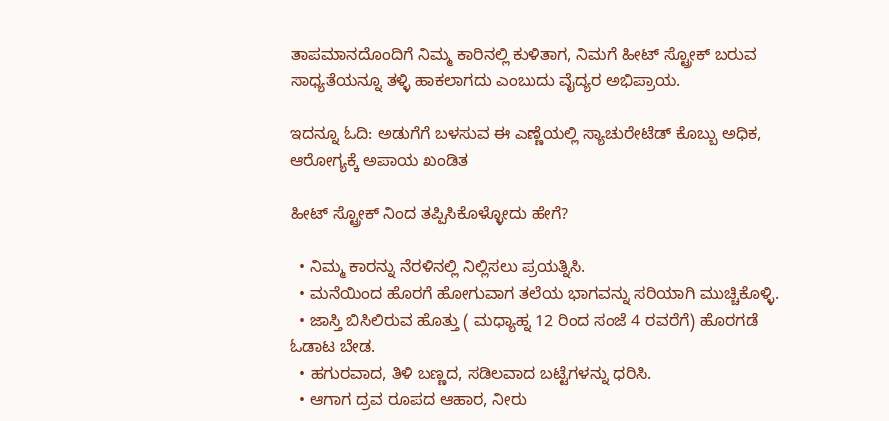ತಾಪಮಾನದೊಂದಿಗೆ ನಿಮ್ಮ ಕಾರಿನಲ್ಲಿ ಕುಳಿತಾಗ, ನಿಮಗೆ ಹೀಟ್ ಸ್ಟ್ರೋಕ್ ಬರುವ ಸಾಧ್ಯತೆಯನ್ನೂ ತಳ್ಳಿ ಹಾಕಲಾಗದು ಎಂಬುದು ವೈದ್ಯರ ಅಭಿಪ್ರಾಯ.

ಇದನ್ನೂ ಓದಿ: ಅಡುಗೆಗೆ ಬಳಸುವ ಈ ಎಣ್ಣೆಯಲ್ಲಿ ಸ್ಯಾಚುರೇಟೆಡ್ ಕೊಬ್ಬು ಅಧಿಕ, ಆರೋಗ್ಯಕ್ಕೆ ಅಪಾಯ ಖಂಡಿತ

ಹೀಟ್ ಸ್ಟ್ರೋಕ್ ನಿಂದ ತಪ್ಪಿಸಿಕೊಳ್ಳೋದು ಹೇಗೆ?

  • ನಿಮ್ಮ ಕಾರನ್ನು ನೆರಳಿನಲ್ಲಿ ನಿಲ್ಲಿಸಲು ಪ್ರಯತ್ನಿಸಿ.
  • ಮನೆಯಿಂದ ಹೊರಗೆ ಹೋಗುವಾಗ ತಲೆಯ ಭಾಗವನ್ನು ಸರಿಯಾಗಿ ಮುಚ್ಚಿಕೊಳ್ಳಿ.
  • ಜಾಸ್ತಿ ಬಿಸಿಲಿರುವ ಹೊತ್ತು ( ಮಧ್ಯಾಹ್ನ 12 ರಿಂದ ಸಂಜೆ 4 ರವರೆಗೆ) ಹೊರಗಡೆ ಓಡಾಟ ಬೇಡ.
  • ಹಗುರವಾದ, ತಿಳಿ ಬಣ್ಣದ, ಸಡಿಲವಾದ ಬಟ್ಟೆಗಳನ್ನು ಧರಿಸಿ.
  • ಆಗಾಗ ದ್ರವ ರೂಪದ ಆಹಾರ, ನೀರು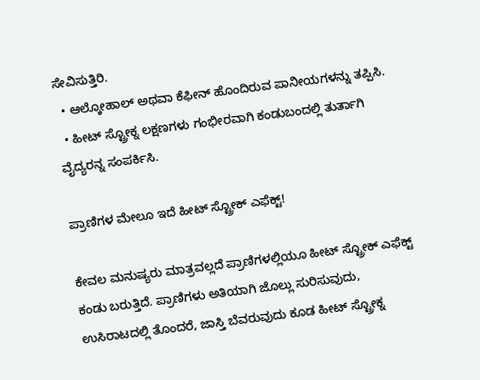ಸೇವಿಸುತ್ತಿರಿ.
  • ಆಲ್ಕೋಹಾಲ್ ಅಥವಾ ಕೆಫೀನ್ ಹೊಂದಿರುವ ಪಾನೀಯಗಳನ್ನು ತಪ್ಪಿಸಿ.
  • ಹೀಟ್ ಸ್ಟ್ರೋಕ್ನ ಲಕ್ಷಣಗಳು ಗಂಭೀರವಾಗಿ ಕಂಡುಬಂದಲ್ಲಿ ತುರ್ತಾಗಿ ವೈದ್ಯರನ್ನ ಸಂಪರ್ಕಿಸಿ.

ಪ್ರಾಣಿಗಳ ಮೇಲೂ ಇದೆ ಹೀಟ್ ಸ್ಟ್ರೋಕ್ ಎಫೆಕ್ಟ್!

ಕೇವಲ ಮನುಷ್ಯರು ಮಾತ್ರವಲ್ಲದೆ ಪ್ರಾಣಿಗಳಲ್ಲಿಯೂ ಹೀಟ್ ಸ್ಟ್ರೋಕ್ ಎಫೆಕ್ಟ್ ಕಂಡು ಬರುತ್ತಿದೆ. ಪ್ರಾಣಿಗಳು ಅತಿಯಾಗಿ ಜೊಲ್ಲು ಸುರಿಸುವುದು, ಉಸಿರಾಟದಲ್ಲಿ ತೊಂದರೆ, ಜಾಸ್ತಿ ಬೆವರುವುದು ಕೂಡ ಹೀಟ್ ಸ್ಟ್ರೋಕ್ನ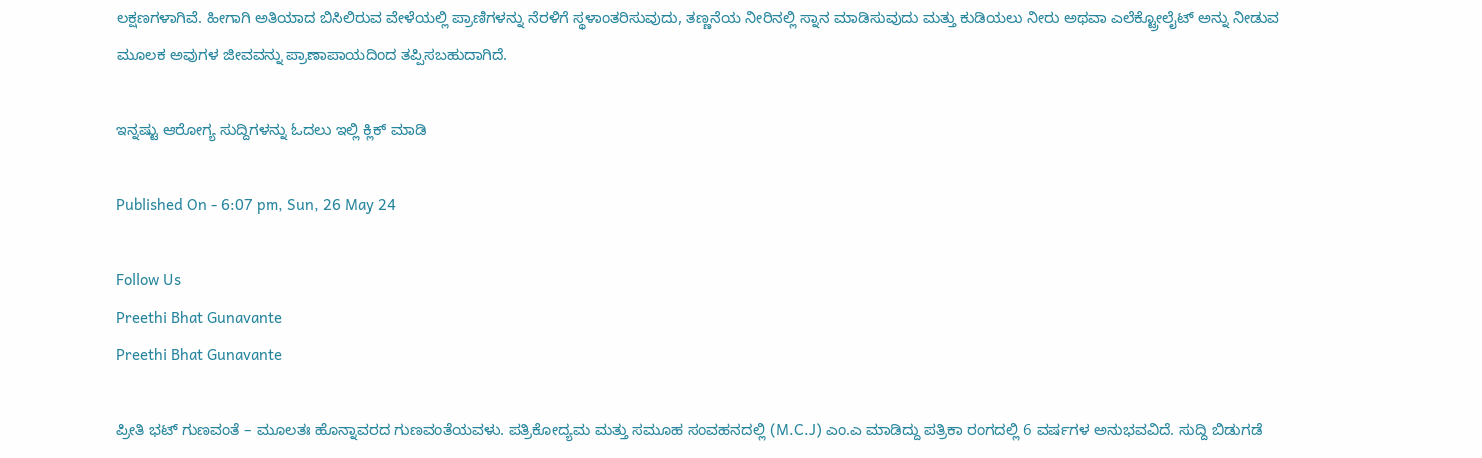ಲಕ್ಷಣಗಳಾಗಿವೆ. ಹೀಗಾಗಿ ಅತಿಯಾದ ಬಿಸಿಲಿರುವ ವೇಳೆಯಲ್ಲಿ ಪ್ರಾಣಿಗಳನ್ನು ನೆರಳಿಗೆ ಸ್ಥಳಾಂತರಿಸುವುದು, ತಣ್ಣನೆಯ ನೀರಿನಲ್ಲಿ ಸ್ನಾನ ಮಾಡಿಸುವುದು ಮತ್ತು ಕುಡಿಯಲು ನೀರು ಅಥವಾ ಎಲೆಕ್ಟ್ರೋಲೈಟ್ ಅನ್ನು ನೀಡುವ ಮೂಲಕ ಅವುಗಳ ಜೀವವನ್ನು ಪ್ರಾಣಾಪಾಯದಿಂದ ತಪ್ಪಿಸಬಹುದಾಗಿದೆ.

ಇನ್ನಷ್ಟು ಆರೋಗ್ಯ ಸುದ್ದಿಗಳನ್ನು ಓದಲು ಇಲ್ಲಿ ಕ್ಲಿಕ್ ಮಾಡಿ

Published On - 6:07 pm, Sun, 26 May 24

Follow Us
Preethi Bhat Gunavante
Preethi Bhat Gunavante

ಪ್ರೀತಿ ಭಟ್ ಗುಣವಂತೆ – ಮೂಲತಃ ಹೊನ್ನಾವರದ ಗುಣವಂತೆಯವಳು. ಪತ್ರಿಕೋದ್ಯಮ ಮತ್ತು ಸಮೂಹ ಸಂವಹನದಲ್ಲಿ (M.C.J) ಎಂ.ಎ ಮಾಡಿದ್ದು ಪತ್ರಿಕಾ ರಂಗದಲ್ಲಿ 6 ವರ್ಷಗಳ ಅನುಭವವಿದೆ. ಸುದ್ದಿ ಬಿಡುಗಡೆ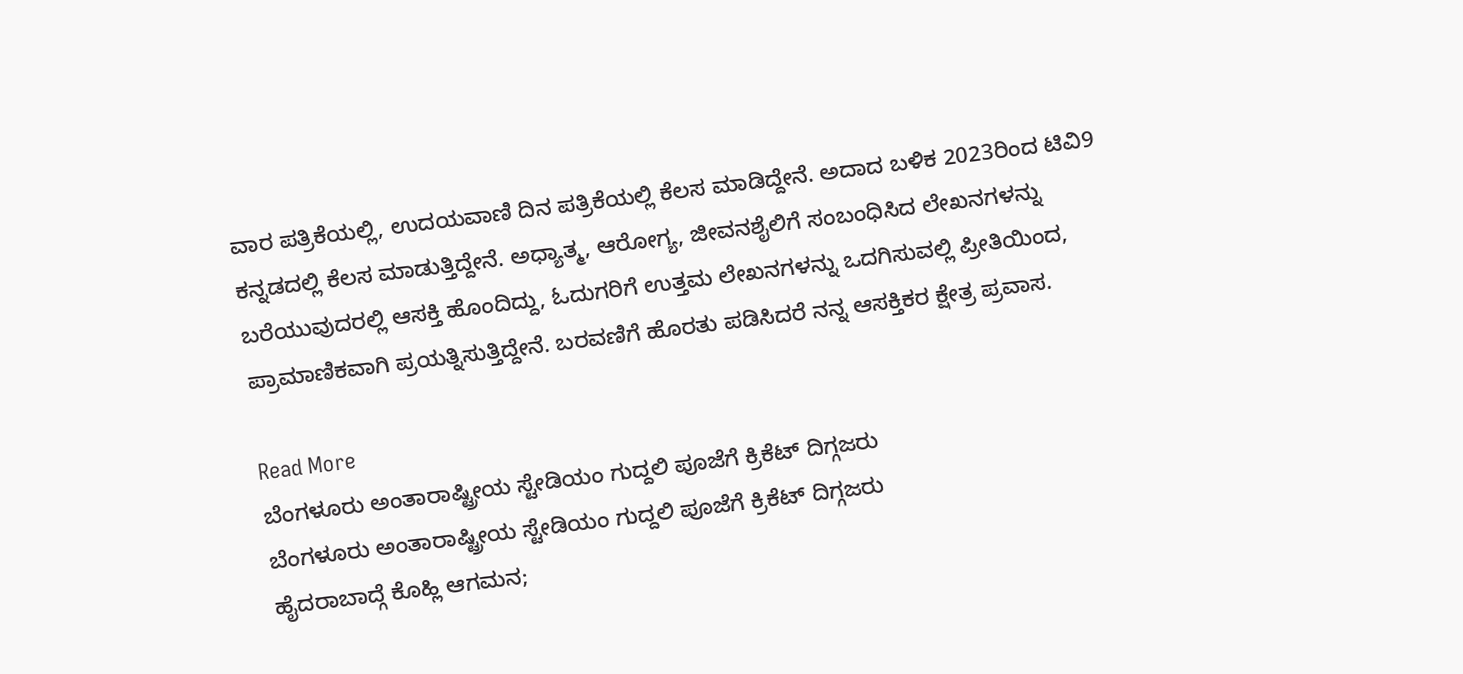ವಾರ ಪತ್ರಿಕೆಯಲ್ಲಿ, ಉದಯವಾಣಿ ದಿನ ಪತ್ರಿಕೆಯಲ್ಲಿ ಕೆಲಸ ಮಾಡಿದ್ದೇನೆ. ಅದಾದ ಬಳಿಕ 2023ರಿಂದ ಟಿವಿ9 ಕನ್ನಡದಲ್ಲಿ ಕೆಲಸ ಮಾಡುತ್ತಿದ್ದೇನೆ. ಅಧ್ಯಾತ್ಮ, ಆರೋಗ್ಯ, ಜೀವನಶೈಲಿಗೆ ಸಂಬಂಧಿಸಿದ ಲೇಖನಗಳನ್ನು ಬರೆಯುವುದರಲ್ಲಿ ಆಸಕ್ತಿ ಹೊಂದಿದ್ದು, ಓದುಗರಿಗೆ ಉತ್ತಮ ಲೇಖನಗಳನ್ನು ಒದಗಿಸುವಲ್ಲಿ ಪ್ರೀತಿಯಿಂದ, ಪ್ರಾಮಾಣಿಕವಾಗಿ ಪ್ರಯತ್ನಿಸುತ್ತಿದ್ದೇನೆ. ಬರವಣಿಗೆ ಹೊರತು ಪಡಿಸಿದರೆ ನನ್ನ ಆಸಕ್ತಿಕರ ಕ್ಷೇತ್ರ ಪ್ರವಾಸ.

Read More
ಬೆಂಗಳೂರು ಅಂತಾರಾಷ್ಟ್ರೀಯ ಸ್ಟೇಡಿಯಂ ಗುದ್ದಲಿ ಪೂಜೆಗೆ ಕ್ರಿಕೆಟ್ ದಿಗ್ಗಜರು
ಬೆಂಗಳೂರು ಅಂತಾರಾಷ್ಟ್ರೀಯ ಸ್ಟೇಡಿಯಂ ಗುದ್ದಲಿ ಪೂಜೆಗೆ ಕ್ರಿಕೆಟ್ ದಿಗ್ಗಜರು
ಹೈದರಾಬಾದ್ಗೆ ಕೊಹ್ಲಿ ಆಗಮನ;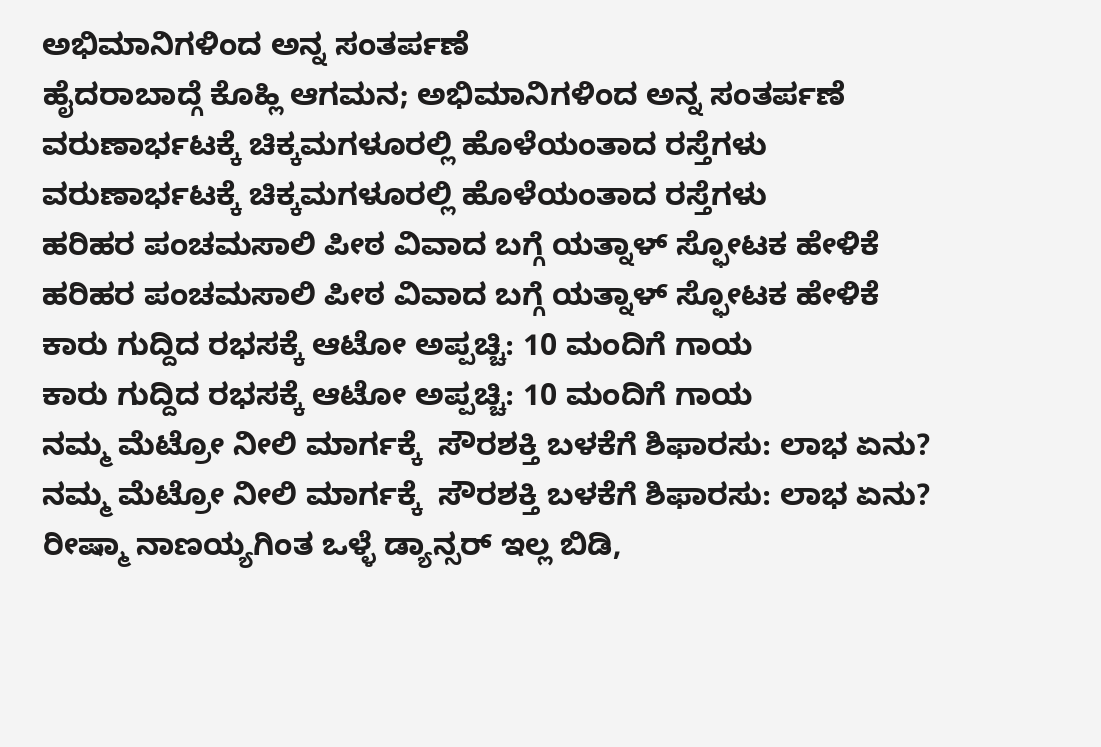ಅಭಿಮಾನಿಗಳಿಂದ ಅನ್ನ ಸಂತರ್ಪಣೆ
ಹೈದರಾಬಾದ್ಗೆ ಕೊಹ್ಲಿ ಆಗಮನ; ಅಭಿಮಾನಿಗಳಿಂದ ಅನ್ನ ಸಂತರ್ಪಣೆ
ವರುಣಾರ್ಭಟಕ್ಕೆ ಚಿಕ್ಕಮಗಳೂರಲ್ಲಿ ಹೊಳೆಯಂತಾದ ರಸ್ತೆಗಳು
ವರುಣಾರ್ಭಟಕ್ಕೆ ಚಿಕ್ಕಮಗಳೂರಲ್ಲಿ ಹೊಳೆಯಂತಾದ ರಸ್ತೆಗಳು
ಹರಿಹರ ಪಂಚಮಸಾಲಿ ಪೀಠ ವಿವಾದ ಬಗ್ಗೆ ಯತ್ನಾಳ್ ಸ್ಫೋಟಕ ಹೇಳಿಕೆ
ಹರಿಹರ ಪಂಚಮಸಾಲಿ ಪೀಠ ವಿವಾದ ಬಗ್ಗೆ ಯತ್ನಾಳ್ ಸ್ಫೋಟಕ ಹೇಳಿಕೆ
ಕಾರು ಗುದ್ದಿದ ರಭಸಕ್ಕೆ ಆಟೋ ಅಪ್ಪಚ್ಚಿ: 10 ಮಂದಿಗೆ ಗಾಯ
ಕಾರು ಗುದ್ದಿದ ರಭಸಕ್ಕೆ ಆಟೋ ಅಪ್ಪಚ್ಚಿ: 10 ಮಂದಿಗೆ ಗಾಯ
ನಮ್ಮ ಮೆಟ್ರೋ ನೀಲಿ ಮಾರ್ಗಕ್ಕೆ  ಸೌರಶಕ್ತಿ ಬಳಕೆಗೆ ಶಿಫಾರಸು: ಲಾಭ ಏನು?
ನಮ್ಮ ಮೆಟ್ರೋ ನೀಲಿ ಮಾರ್ಗಕ್ಕೆ  ಸೌರಶಕ್ತಿ ಬಳಕೆಗೆ ಶಿಫಾರಸು: ಲಾಭ ಏನು?
ರೀಷ್ಮಾ ನಾಣಯ್ಯಗಿಂತ ಒಳ್ಳೆ ಡ್ಯಾನ್ಸರ್ ಇಲ್ಲ ಬಿಡಿ,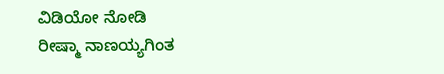ವಿಡಿಯೋ ನೋಡಿ
ರೀಷ್ಮಾ ನಾಣಯ್ಯಗಿಂತ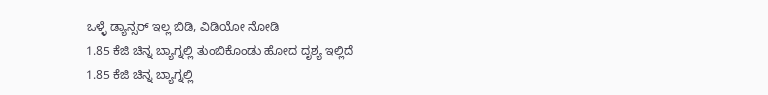ಒಳ್ಳೆ ಡ್ಯಾನ್ಸರ್ ಇಲ್ಲ ಬಿಡಿ, ವಿಡಿಯೋ ನೋಡಿ
1.85 ಕೆಜಿ ಚಿನ್ನ ಬ್ಯಾಗ್ನಲ್ಲಿ ತುಂಬಿಕೊಂಡು ಹೋದ ದೃಶ್ಯ ಇಲ್ಲಿದೆ
1.85 ಕೆಜಿ ಚಿನ್ನ ಬ್ಯಾಗ್ನಲ್ಲಿ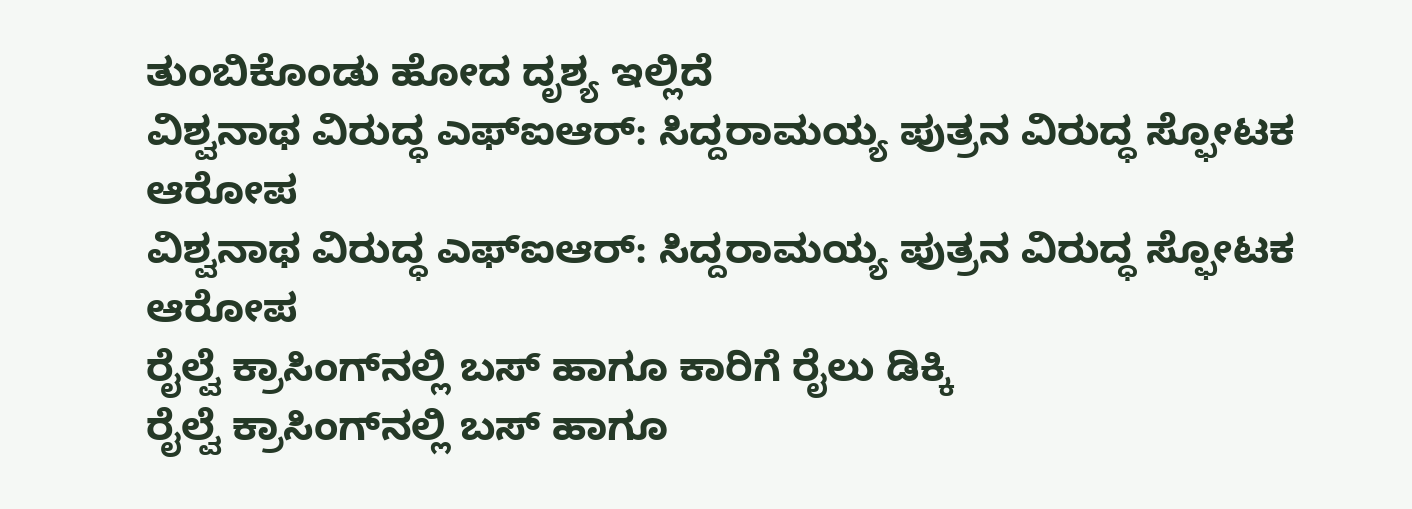ತುಂಬಿಕೊಂಡು ಹೋದ ದೃಶ್ಯ ಇಲ್ಲಿದೆ
ವಿಶ್ವನಾಥ ವಿರುದ್ಧ ಎಫ್‌ಐಆರ್: ಸಿದ್ದರಾಮಯ್ಯ ಪುತ್ರನ ವಿರುದ್ಧ ಸ್ಫೋಟಕ ಆರೋಪ
ವಿಶ್ವನಾಥ ವಿರುದ್ಧ ಎಫ್‌ಐಆರ್: ಸಿದ್ದರಾಮಯ್ಯ ಪುತ್ರನ ವಿರುದ್ಧ ಸ್ಫೋಟಕ ಆರೋಪ
ರೈಲ್ವೆ ಕ್ರಾಸಿಂಗ್‌ನಲ್ಲಿ ಬಸ್‌ ಹಾಗೂ ಕಾರಿಗೆ ರೈಲು ಡಿಕ್ಕಿ
ರೈಲ್ವೆ ಕ್ರಾಸಿಂಗ್‌ನಲ್ಲಿ ಬಸ್‌ ಹಾಗೂ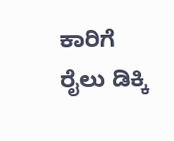ಕಾರಿಗೆ ರೈಲು ಡಿಕ್ಕಿ